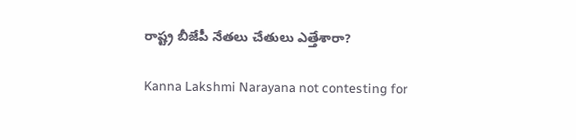రాష్ట్ర బీజేపీ నేతలు చేతులు ఎత్తేశారా?

Kanna Lakshmi Narayana not contesting for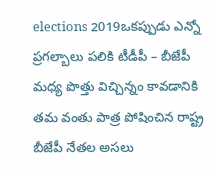elections 2019ఒకప్పుడు ఎన్నో ప్రగల్బాలు పలికి టీడీపీ – బీజేపీ మధ్య పొత్తు విచ్చిన్నం కావడానికి తమ వంతు పాత్ర పోషించిన రాష్ట్ర బీజేపీ నేతల అసలు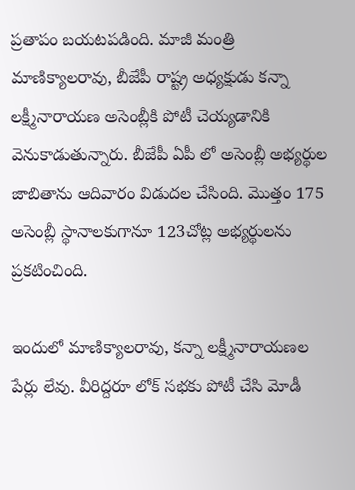ప్రతాపం బయటపడింది. మాజీ మంత్రి మాణిక్యాలరావు, బీజేపీ రాష్ట్ర అధ్యక్షుడు కన్నా లక్ష్మీనారాయణ అసెంబ్లీకి పోటీ చెయ్యడానికి వెనుకాడుతున్నారు. బీజేపీ ఏపీ లో అసెంబ్లీ అభ్యర్థుల జాబితాను ఆదివారం విడుదల చేసింది. మొత్తం 175 అసెంబ్లీ స్థానాలకుగానూ 123చోట్ల అభ్యర్థులను ప్రకటించింది.

ఇందులో మాణిక్యాలరావు, కన్నా లక్ష్మీనారాయణల పేర్లు లేవు. వీరిద్దరూ లోక్ సభకు పోటీ చేసి మోడీ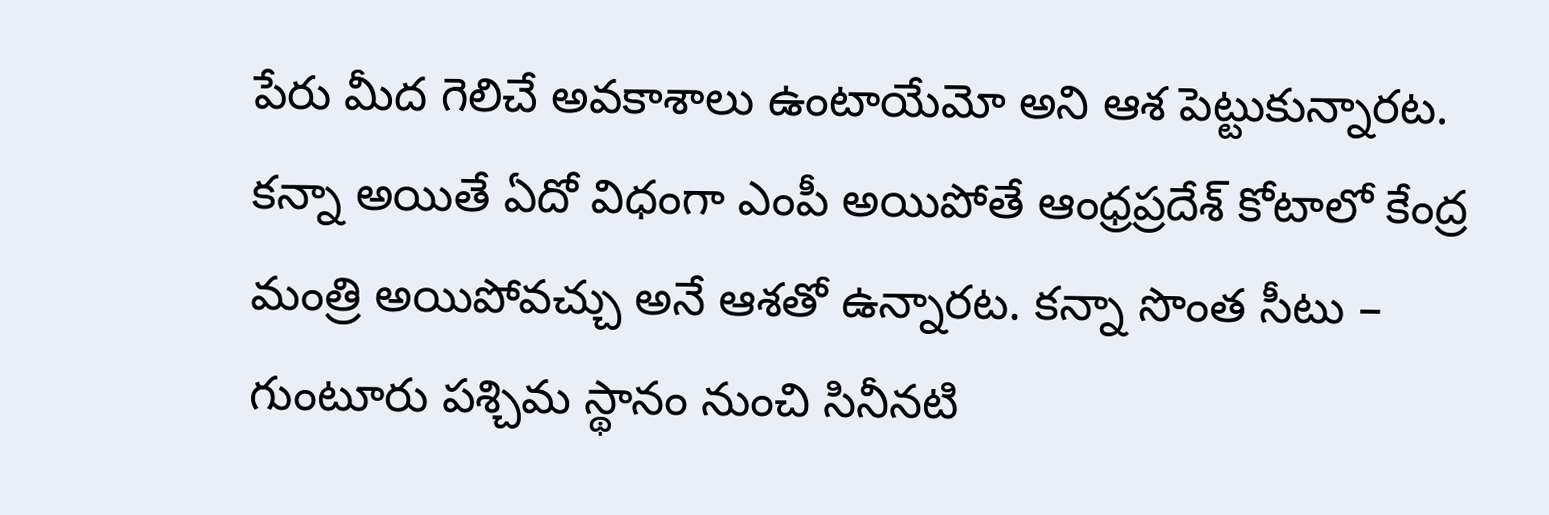పేరు మీద గెలిచే అవకాశాలు ఉంటాయేమో అని ఆశ పెట్టుకున్నారట. కన్నా అయితే ఏదో విధంగా ఎంపీ అయిపోతే ఆంధ్రప్రదేశ్ కోటాలో కేంద్ర మంత్రి అయిపోవచ్చు అనే ఆశతో ఉన్నారట. కన్నా సొంత సీటు – గుంటూరు పశ్చిమ స్థానం నుంచి సినీనటి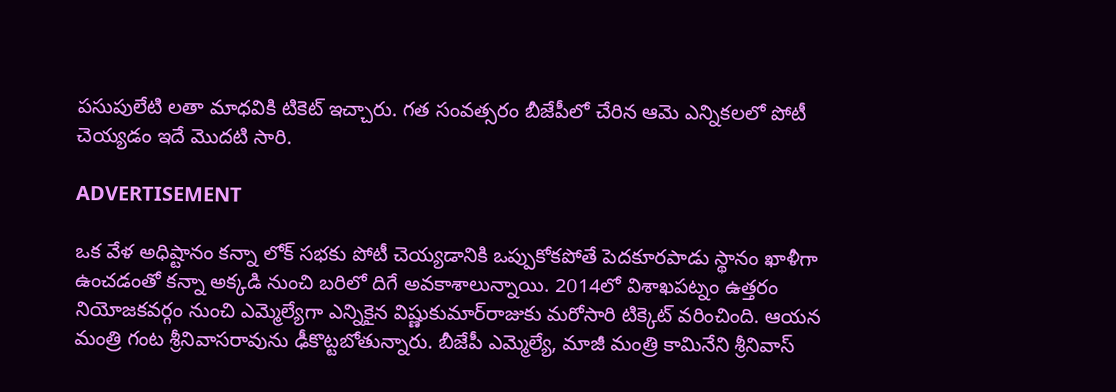పసుపులేటి లతా మాధవికి టికెట్‌ ఇచ్చారు. గత సంవత్సరం బీజేపీలో చేరిన ఆమె ఎన్నికలలో పోటీ చెయ్యడం ఇదే మొదటి సారి.

ADVERTISEMENT

ఒక వేళ అధిష్టానం కన్నా లోక్ సభకు పోటీ చెయ్యడానికి ఒప్పుకోకపోతే పెదకూరపాడు స్థానం ఖాళీగా ఉంచడంతో కన్నా అక్కడి నుంచి బరిలో దిగే అవకాశాలున్నాయి. 2014లో విశాఖపట్నం ఉత్తరం నియోజకవర్గం నుంచి ఎమ్మెల్యేగా ఎన్నికైన విష్ణుకుమార్‌రాజుకు మరోసారి టిక్కెట్‌ వరించింది. ఆయన మంత్రి గంట శ్రీనివాసరావును ఢీకొట్టబోతున్నారు. బీజేపీ ఎమ్మెల్యే, మాజీ మంత్రి కామినేని శ్రీనివాస్‌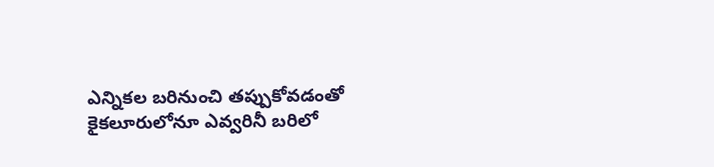ఎన్నికల బరినుంచి తప్పుకోవడంతో కైకలూరులోనూ ఎవ్వరినీ బరిలో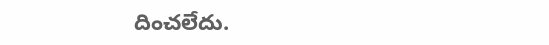దించలేదు.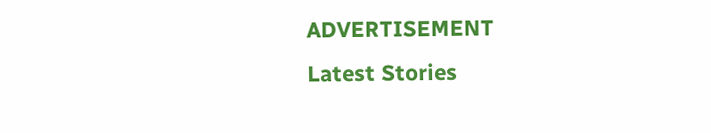ADVERTISEMENT
Latest Stories